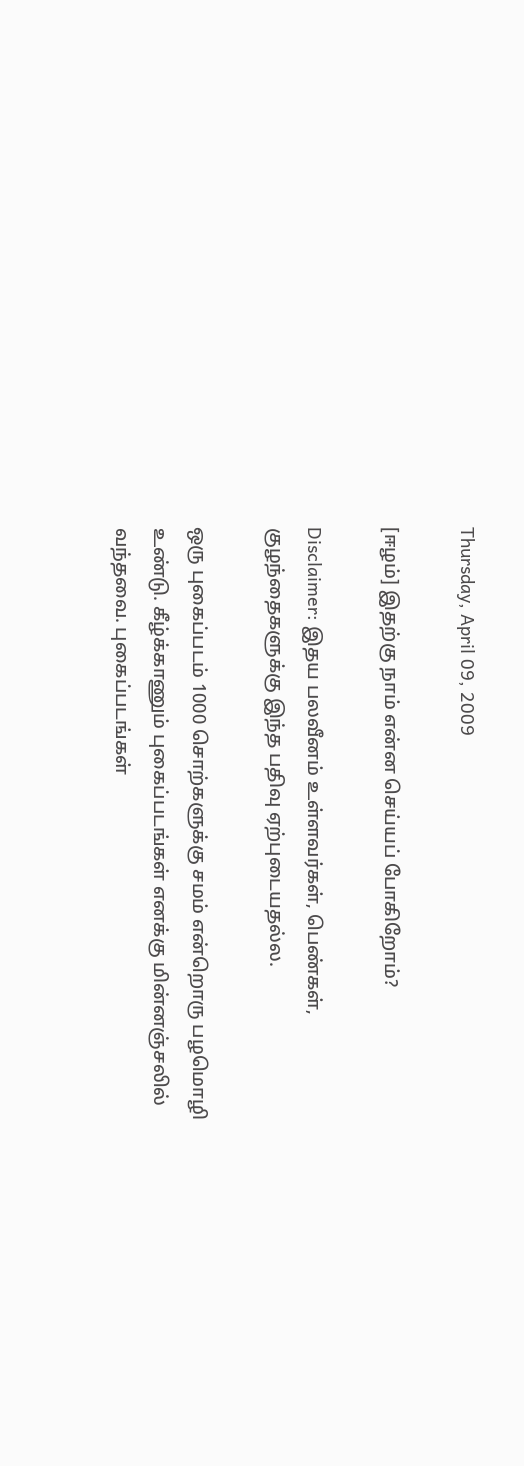Thursday, April 09, 2009

[ஈழம்] இதற்கு நாம் என்ன செய்யப் போகிறோம்?

Disclaimer: இதய பலவீனம் உள்ளவர்கள், பெண்கள், குழந்தைகளுக்கு இந்த பதிவு ஏற்புடையதல்ல.

ஒரு புகைப்படம் 1000 சொற்களுக்கு சமம் என்றொரு பழமொழி உண்டு. கீழ்க்காணும் புகைப்படங்கள் எனக்கு மின்னஞ்சலில் வந்தவை. புகைப்படங்கள்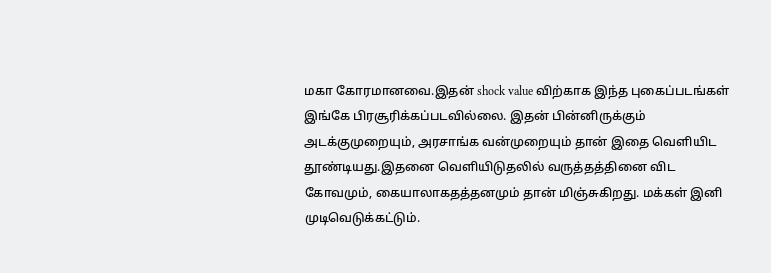மகா கோரமானவை.இதன் shock value விற்காக இந்த புகைப்படங்கள் இங்கே பிரசூரிக்கப்படவில்லை. இதன் பின்னிருக்கும் அடக்குமுறையும், அரசாங்க வன்முறையும் தான் இதை வெளியிட தூண்டியது.இதனை வெளியிடுதலில் வருத்தத்தினை விட கோவமும், கையாலாகதத்தனமும் தான் மிஞ்சுகிறது. மக்கள் இனி முடிவெடுக்கட்டும்.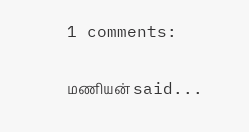1 comments:

மணியன் said...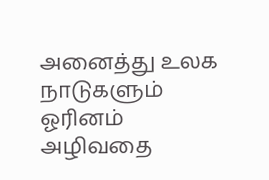அனைத்து உலக நாடுகளும் ஓரினம் அழிவதை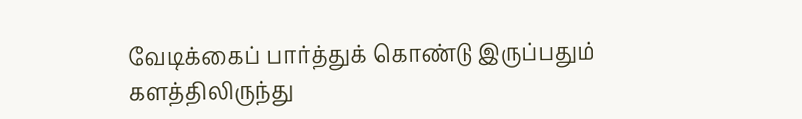வேடிக்கைப் பார்த்துக் கொண்டு இருப்பதும் களத்திலிருந்து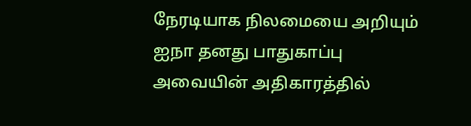நேரடியாக நிலமையை அறியும் ஐநா தனது பாதுகாப்பு அவையின் அதிகாரத்தில்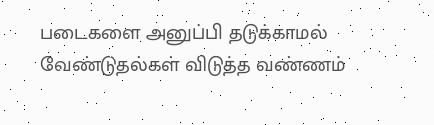படைகளை அனுப்பி தடுக்காமல் வேண்டுதல்கள் விடுத்த வண்ணம்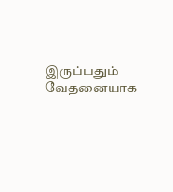இருப்பதும் வேதனையாக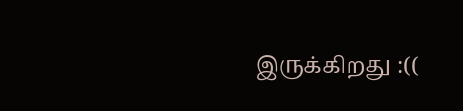இருக்கிறது :((